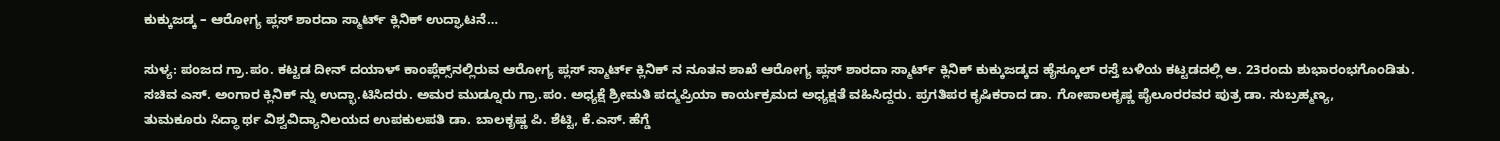ಕುಕ್ಕುಜಡ್ಕ – ಆರೋಗ್ಯ ಪ್ಲಸ್‌ ಶಾರದಾ ಸ್ಮಾರ್ಟ್‌ ಕ್ಲಿನಿಕ್‌ ಉದ್ಘಾಟನೆ…

ಸುಳ್ಯ: ಪಂಜದ ಗ್ರಾ.ಪಂ. ಕಟ್ಟಡ ದೀನ್‌ ದಯಾಳ್‌ ಕಾಂಪ್ಲೆಕ್ಸ್‌ನಲ್ಲಿರುವ ಆರೋಗ್ಯ ಪ್ಲಸ್‌ ಸ್ಮಾರ್ಟ್‌ ಕ್ಲಿನಿಕ್‌ ನ ನೂತನ ಶಾಖೆ ಆರೋಗ್ಯ ಪ್ಲಸ್‌ ಶಾರದಾ ಸ್ಮಾರ್ಟ್‌ ಕ್ಲಿನಿಕ್‌ ಕುಕ್ಕುಜಡ್ಕದ ಹೈಸ್ಕೂಲ್‌ ರಸ್ತೆ ಬಳಿಯ ಕಟ್ಟಡದಲ್ಲಿ ಆ. 23ರಂದು ಶುಭಾರಂಭಗೊಂಡಿತು.
ಸಚಿವ ಎಸ್‌. ಅಂಗಾರ ಕ್ಲಿನಿಕ್‌ ನ್ನು ಉದ್ಭಾ.ಟಿಸಿದರು. ಅಮರ ಮುಡ್ನೂರು ಗ್ರಾ.ಪಂ. ಅಧ್ಯಕ್ಷೆ ಶ್ರೀಮತಿ ಪದ್ಮಪ್ರಿಯಾ ಕಾರ್ಯಕ್ರಮದ ಅಧ್ಯಕ್ಷತೆ ವಹಿಸಿದ್ದರು. ಪ್ರಗತಿಪರ ಕೃಷಿಕರಾದ ಡಾ. ಗೋಪಾಲಕೃಷ್ಣ ಪೈಲೂರರವರ ಪುತ್ರ ಡಾ. ಸುಬ್ರಹ್ಮಣ್ಯ,
ತುಮಕೂರು ಸಿದ್ಧಾ ರ್ಥ ವಿಶ್ವವಿದ್ಯಾನಿಲಯದ ಉಪಕುಲಪತಿ ಡಾ. ಬಾಲಕೃಷ್ಣ ಪಿ. ಶೆಟ್ಟಿ, ಕೆ.ಎಸ್‌. ಹೆಗ್ಡೆ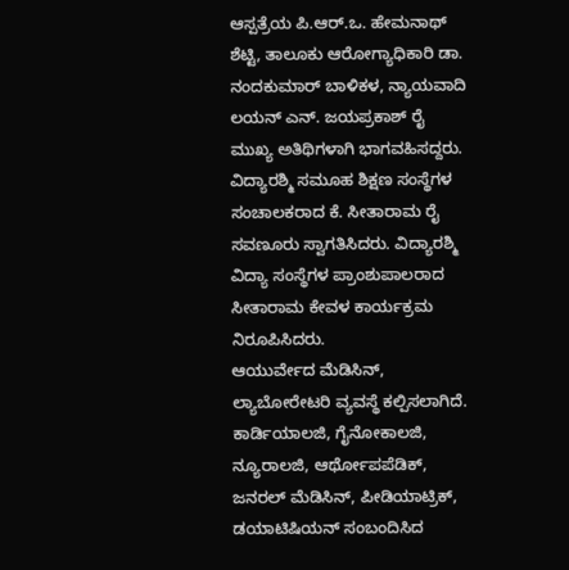ಆಸ್ಪತ್ರೆಯ ಪಿ.ಆರ್‌.ಒ. ಹೇಮನಾಥ್‌ ಶೆಟ್ಟಿ, ತಾಲೂಕು ಆರೋಗ್ಯಾಧಿಕಾರಿ ಡಾ. ನಂದಕುಮಾರ್‌ ಬಾಳಿಕಳ, ನ್ಯಾಯವಾದಿ ಲಯನ್‌ ಎನ್‌. ಜಯಪ್ರಕಾಶ್‌ ರೈ ಮುಖ್ಯ ಅತಿಥಿಗಳಾಗಿ ಭಾಗವಹಿಸದ್ದರು. ವಿದ್ಯಾರಶ್ಮಿ ಸಮೂಹ ಶಿಕ್ಷಣ ಸಂಸ್ಥೆಗಳ ಸಂಚಾಲಕರಾದ ಕೆ. ಸೀತಾರಾಮ ರೈ ಸವಣೂರು ಸ್ವಾಗತಿಸಿದರು. ವಿದ್ಯಾರಶ್ಮಿ ವಿದ್ಯಾ ಸಂಸ್ಥೆಗಳ ಪ್ರಾಂಶುಪಾಲರಾದ ಸೀತಾರಾಮ ಕೇವಳ ಕಾರ್ಯಕ್ರಮ ನಿರೂಪಿಸಿದರು.
ಆಯುರ್ವೇದ ಮೆಡಿಸಿನ್‌, ಲ್ಯಾಬೋರೇಟರಿ ವ್ಯವಸ್ಥೆ ಕಲ್ಪಿಸಲಾಗಿದೆ. ಕಾರ್ಡಿಯಾಲಜಿ, ಗೈನೋಕಾಲಜಿ, ನ್ಯೂರಾಲಜಿ, ಆರ್ಥೋಪಪೆಡಿಕ್‌, ಜನರಲ್‌ ಮೆಡಿಸಿನ್‌, ಪೀಡಿಯಾಟ್ರಿಕ್‌, ಡಯಾಟಿಷಿಯನ್‌ ಸಂಬಂದಿಸಿದ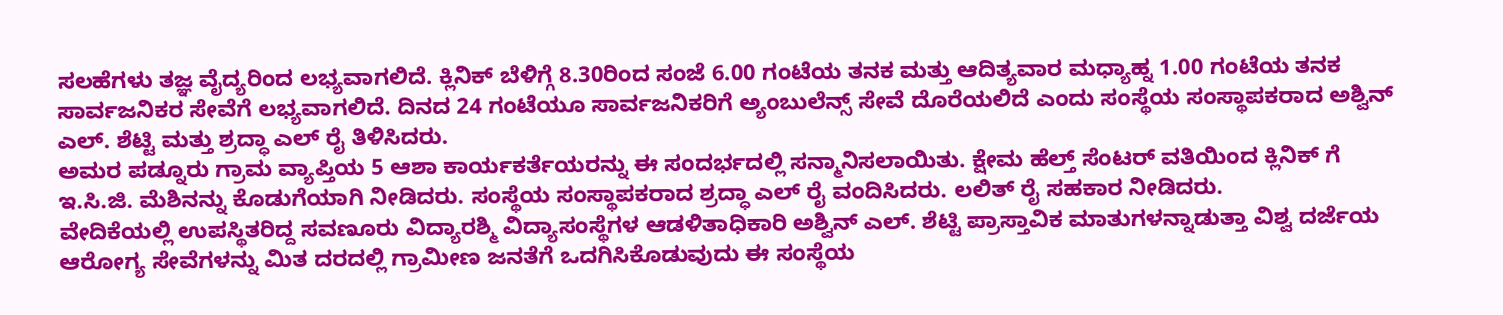ಸಲಹೆಗಳು ತಜ್ಞ ವೈದ್ಯರಿಂದ ಲಭ್ಯವಾಗಲಿದೆ. ಕ್ಲಿನಿಕ್‌ ಬೆಳಿಗ್ಗೆ 8.30ರಿಂದ ಸಂಜೆ 6.00 ಗಂಟೆಯ ತನಕ ಮತ್ತು ಆದಿತ್ಯವಾರ ಮಧ್ಯಾಹ್ನ 1.00 ಗಂಟೆಯ ತನಕ ಸಾರ್ವಜನಿಕರ ಸೇವೆಗೆ ಲಭ್ಯವಾಗಲಿದೆ. ದಿನದ 24 ಗಂಟೆಯೂ ಸಾರ್ವಜನಿಕರಿಗೆ ಅ್ಯಂಬುಲೆನ್ಸ್‌ ಸೇವೆ ದೊರೆಯಲಿದೆ ಎಂದು ಸಂಸ್ಥೆಯ ಸಂಸ್ಥಾಪಕರಾದ ಅಶ್ವಿನ್‌ ಎಲ್‌. ಶೆಟ್ಟಿ ಮತ್ತು ಶ್ರದ್ಧಾ ಎಲ್‌ ರೈ ತಿಳಿಸಿದರು.
ಅಮರ ಪಡ್ನೂರು ಗ್ರಾಮ ವ್ಯಾಪ್ತಿಯ 5 ಆಶಾ ಕಾರ್ಯಕರ್ತೆಯರನ್ನು ಈ ಸಂದರ್ಭದಲ್ಲಿ ಸನ್ಮಾನಿಸಲಾಯಿತು. ಕ್ಷೇಮ ಹೆಲ್ತ್‌ ಸೆಂಟರ್‌ ವತಿಯಿಂದ ಕ್ಲಿನಿಕ್‌ ಗೆ ಇ.ಸಿ.ಜಿ. ಮೆಶಿನನ್ನು ಕೊಡುಗೆಯಾಗಿ ನೀಡಿದರು. ಸಂಸ್ಥೆಯ ಸಂಸ್ಥಾಪಕರಾದ ಶ್ರದ್ಧಾ ಎಲ್‌ ರೈ ವಂದಿಸಿದರು. ಲಲಿತ್‌ ರೈ ಸಹಕಾರ ನೀಡಿದರು.
ವೇದಿಕೆಯಲ್ಲಿ ಉಪಸ್ಥಿತರಿದ್ದ ಸವಣೂರು ವಿದ್ಯಾರಶ್ಮಿ ವಿದ್ಯಾಸಂಸ್ಥೆಗಳ ಆಡಳಿತಾಧಿಕಾರಿ ಅಶ್ವಿನ್‌ ಎಲ್‌. ಶೆಟ್ಟಿ ಪ್ರಾಸ್ತಾವಿಕ ಮಾತುಗಳನ್ನಾಡುತ್ತಾ ವಿಶ್ವ ದರ್ಜೆಯ ಆರೋಗ್ಯ ಸೇವೆಗಳನ್ನು ಮಿತ ದರದಲ್ಲಿ ಗ್ರಾಮೀಣ ಜನತೆಗೆ ಒದಗಿಸಿಕೊಡುವುದು ಈ ಸಂಸ್ಥೆಯ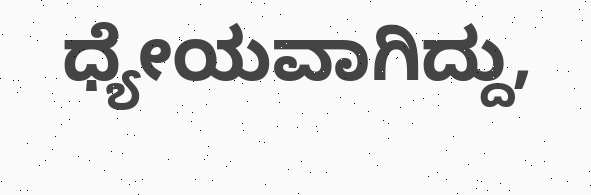ಧ್ಯೇಯವಾಗಿದ್ದು,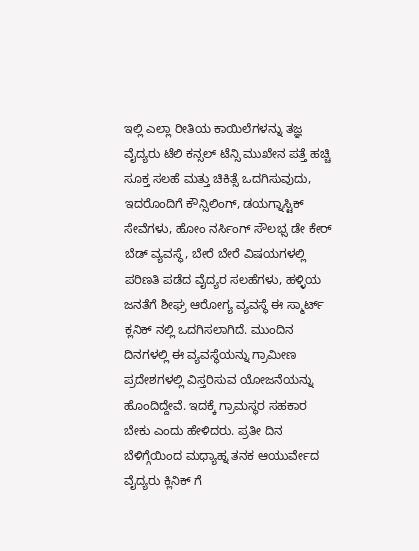ಇಲ್ಲಿ ಎಲ್ಲಾ ರೀತಿಯ ಕಾಯಿಲೆಗಳನ್ನು ತಜ್ಞ ವೈದ್ಯರು ಟೆಲಿ ಕನ್ಸಲ್‌ ಟೆನ್ಸಿ ಮುಖೇನ ಪತ್ತೆ ಹಚ್ಚಿ ಸೂಕ್ತ ಸಲಹೆ ಮತ್ತು ಚಿಕಿತ್ಸೆ ಒದಗಿಸುವುದು, ಇದರೊಂದಿಗೆ ಕೌನ್ಸಿಲಿಂಗ್‌, ಡಯಗ್ನಾಸ್ಟಿಕ್‌ ಸೇವೆಗಳು, ಹೋಂ ನರ್ಸಿಂಗ್‌ ಸೌಲಭ್ಸ ಡೇ ಕೇರ್‌ ಬೆಡ್‌ ವ್ಯವಸ್ಥೆ, ಬೇರೆ ಬೇರೆ ವಿಷಯಗಳಲ್ಲಿ ಪರಿಣತಿ ಪಡೆದ ವೈದ್ಯರ ಸಲಹೆಗಳು, ಹಳ್ಳಿಯ ಜನತೆಗೆ ಶೀಘ್ರ ಆರೋಗ್ಯ ವ್ಯವಸ್ಥೆ ಈ ಸ್ಮಾರ್ಟ್‌ ಕ್ಲನಿಕ್‌ ನಲ್ಲಿ ಒದಗಿಸಲಾಗಿದೆ. ಮುಂದಿನ ದಿನಗಳಲ್ಲಿ ಈ ವ್ಯವಸ್ಥೆಯನ್ನು ಗ್ರಾಮೀಣ ಪ್ರದೇಶಗಳಲ್ಲಿ ವಿಸ್ತರಿಸುವ ಯೋಜನೆಯನ್ನು ಹೊಂದಿದ್ದೇವೆ. ಇದಕ್ಕೆ ಗ್ರಾಮಸ್ಥರ ಸಹಕಾರ ಬೇಕು ಎಂದು ಹೇಳಿದರು. ಪ್ರತೀ ದಿನ ಬೆಳಿಗ್ಗೆಯಿಂದ ಮಧ್ಯಾಹ್ನ ತನಕ ಆಯುರ್ವೇದ ವೈದ್ಯರು ಕ್ಲಿನಿಕ್‌ ಗೆ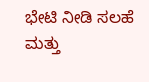ಭೇಟಿ ನೀಡಿ ಸಲಹೆ ಮತ್ತು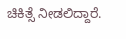ಚಿಕಿತ್ಸೆ ನೀಡಲಿದ್ದಾರೆ.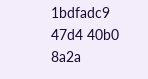1bdfadc9 47d4 40b0 8a2a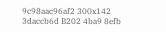9c98aac96af2 300x142 3daccb6d B202 4ba9 8efb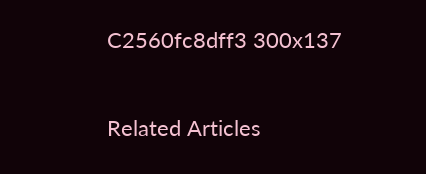C2560fc8dff3 300x137

Related Articles